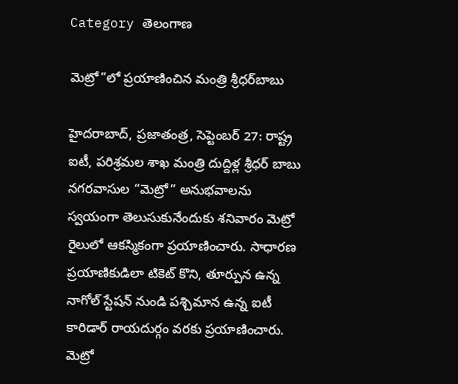Category తెలంగాణ

మెట్రో”లో ప్ర‌యాణించిన మంత్రి శ్రీ‌ధ‌ర్‌బాబు

హైద‌రాబాద్‌, ప్ర‌జాతంత్ర‌, సెప్టెంబ‌ర్ 27: రాష్ట్ర ఐటీ, పరిశ్రమల శాఖ మంత్రి దుద్దిళ్ల శ్రీధర్ బాబు నగరవాసుల “మెట్రో” అనుభవాలను స్వయంగా తెలుసుకునేందుకు శనివారం మెట్రో రైలులో ఆకస్మికంగా ప్రయాణించారు. సాధారణ ప్రయాణికుడిలా టికెట్ కొని, తూర్పున ఉన్న నాగోల్ స్టేషన్ నుండి పశ్చిమాన ఉన్న ఐటీ కారిడార్ రాయదుర్గం వరకు ప్రయాణించారు. మెట్రో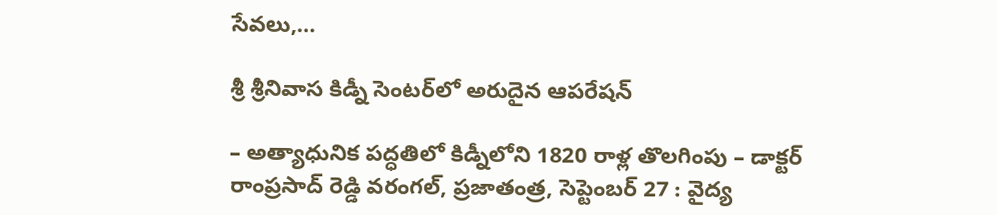సేవలు,…

శ్రీ శ్రీనివాస కిడ్నీ సెంటర్‌లో అరుదైన ఆపరేషన్‌

– అత్యాధునిక పద్ధతిలో కిడ్నీలోని 1820 రాళ్ల తొలగింపు – డాక్టర్‌ రాంప్రసాద్‌ రెడ్డి వరంగల్‌, ప్రజాతంత్ర, సెప్టెంబర్‌ 27 : వైద్య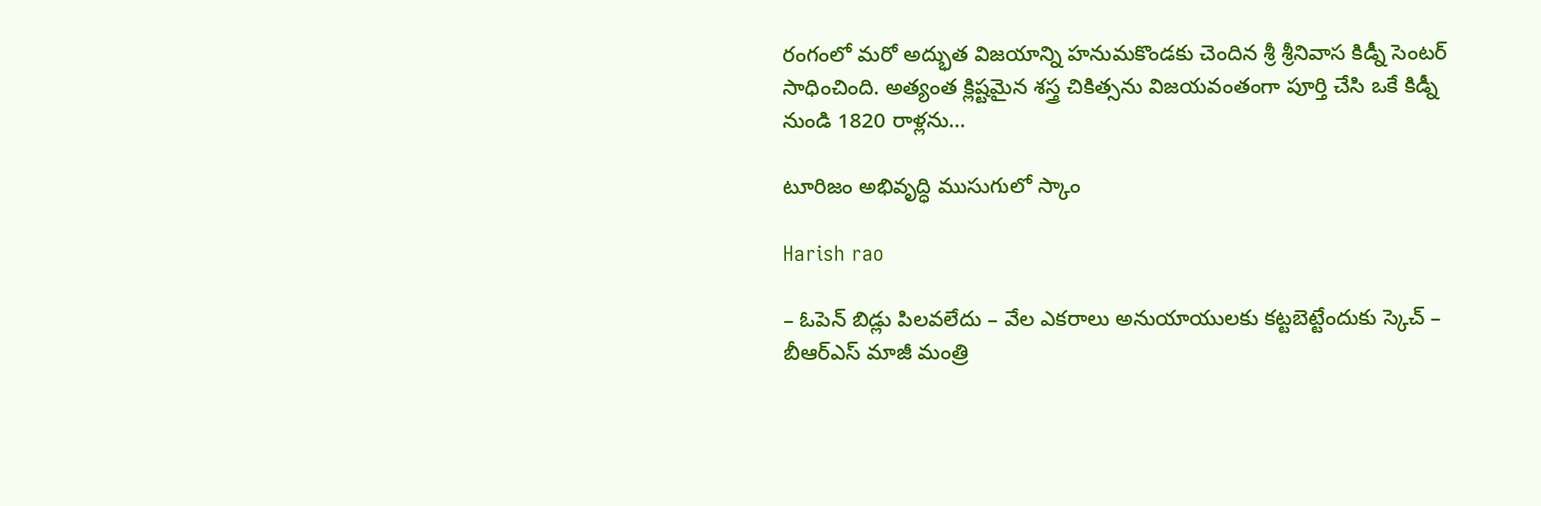రంగంలో మరో అద్భుత విజయాన్ని హనుమకొండకు చెందిన శ్రీ శ్రీనివాస కిడ్నీ సెంటర్‌ సాధించింది. అత్యంత క్లిష్టమైన శస్త్ర చికిత్సను విజయవంతంగా పూర్తి చేసి ఒకే కిడ్నీ నుండి 1820 రాళ్లను…

టూరిజం అభివృద్ధి ముసుగులో స్కాం

Harish rao

– ఓపెన్‌ బిడ్లు పిలవలేదు – వేల ఎకరాలు అనుయాయులకు కట్టబెట్టేందుకు స్కెచ్‌ – బీఆర్‌ఎస్‌ మాజీ మంత్రి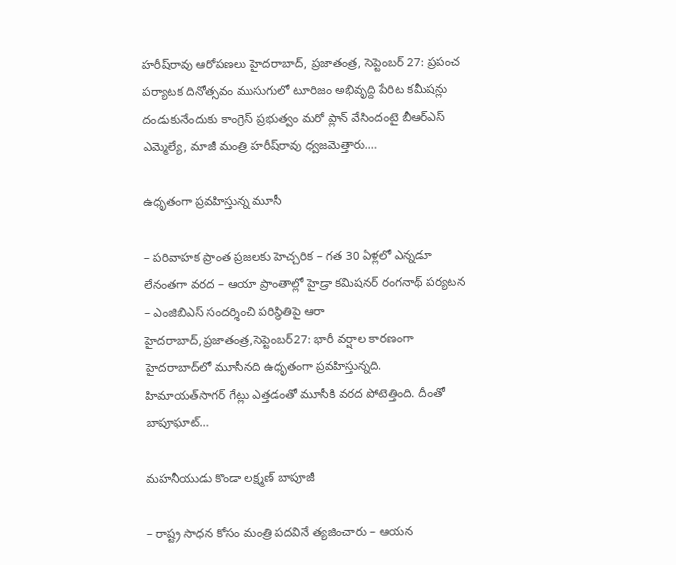హరీష్‌రావు ఆరోపణలు హైదరాబాద్‌, ప్రజాతంత్ర, సెప్టెంబర్‌ 27: ప్రపంచ పర్యాటక దినోత్సవం ముసుగులో టూరిజం అభివృద్ది పేరిట కమీషన్లు దండుకునేందుకు కాంగ్రెస్‌ ప్రభుత్వం మరో ప్లాన్‌ వేసిందంటై బీఆర్‌ఎస్‌ ఎమ్మెల్యే, మాజీ మంత్రి హరీష్‌రావు ధ్వజమెత్తారు.…

ఉధృతంగా ప్రవహిస్తున్న మూసీ

– పరివాహక ప్రాంత ప్రజలకు హెచ్చరిక – గత 30 ఏళ్లలో ఎన్నడూ లేనంతగా వరద – ఆయా ప్రాంతాల్లో హైడ్రా కమిషనర్‌ ‌రంగనాథ్‌ ‌పర్యటన – ఎంజిబిఎస్‌ ‌సందర్శించి పరిస్థితిపై ఆరా హైదరాబాద్‌,ప్రజాతంత్ర,సెప్టెంబర్‌27: భారీ వర్షాల కారణంగా హైదరాబాద్‌లో మూసీనది ఉధృతంగా ప్రవహిస్తున్నది. హిమాయత్‌సాగర్‌ ‌గేట్లు ఎత్తడంతో మూసీకి వరద పోటెత్తింది. దీంతో బాపూఘాట్‌…

మహనీయుడు కొండా లక్ష్మణ్‌ బాపూజీ

– రాష్ట్ర సాధన కోసం మంత్రి పదవినే త్యజించారు – ఆయన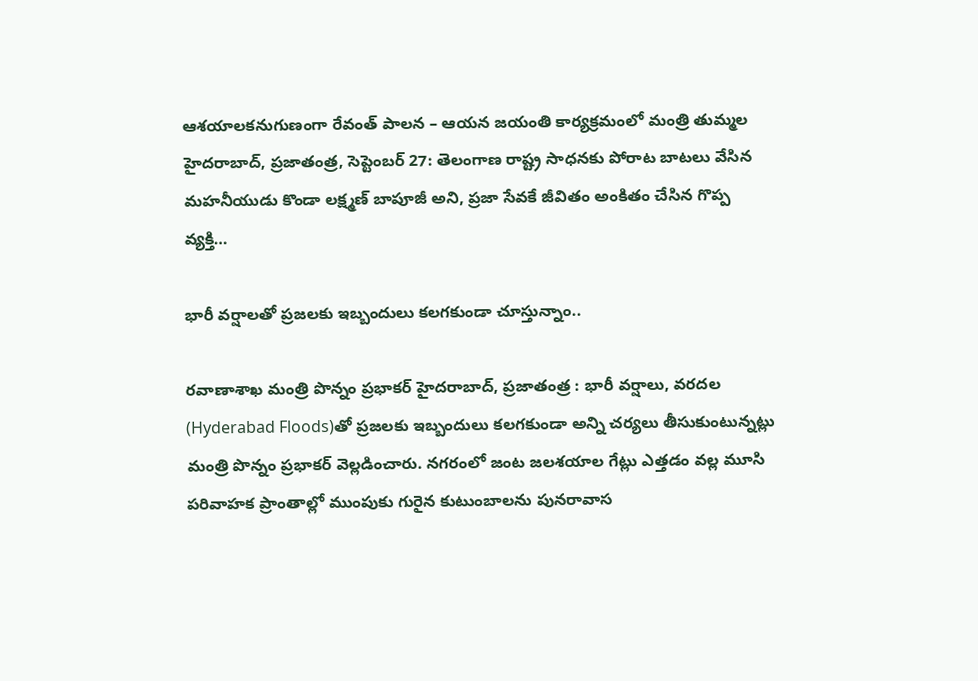ఆశయాలకనుగుణంగా రేవంత్‌ పాలన – ఆయన జయంతి కార్యక్రమంలో మంత్రి తుమ్మల హైదరాబాద్‌, ప్రజాతంత్ర, సెప్టెంబర్‌ 27: తెలంగాణ రాష్ట్ర సాధనకు పోరాట బాటలు వేసిన మహనీయుడు కొండా లక్ష్మణ్‌ బాపూజీ అని, ప్రజా సేవకే జీవితం అంకితం చేసిన గొప్ప వ్యక్తి…

భారీ వ‌ర్షాల‌తో ప్ర‌జ‌ల‌కు ఇబ్బందులు క‌ల‌గ‌కుండా చూస్తున్నాం..

ర‌వాణాశాఖ మంత్రి పొన్నం ప్ర‌భాక‌ర్ హైదరాబాద్, ప్ర‌జాతంత్ర : భారీ వర్షాలు, వరదల (Hyderabad Floods)తో ప్రజలకు ఇబ్బందులు కలగకుండా అన్ని చర్యలు తీసుకుంటున్నట్లు మంత్రి పొన్నం ప్రభాకర్ వెల్లడించారు. నగరంలో జంట జలశయాల గేట్లు ఎత్తడం వల్ల మూసి పరివాహక ప్రాంతాల్లో ముంపుకు గురైన కుటుంబాలను పునరావాస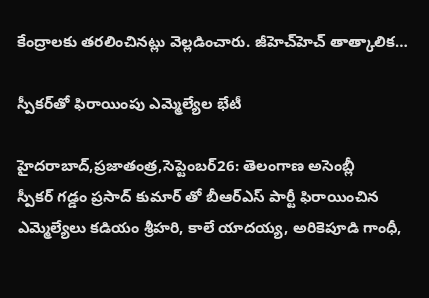కేంద్రాలకు తరలించినట్లు వెల్లడించారు. జీహెచ్‌హెచ్ తాత్కాలిక…

స్పీకర్‌తో ఫిరాయింపు ఎమ్మెల్యేల భేటీ

హైదరాబాద్‌,ప్రజాతంత్ర,సెప్టెంబర్‌26: తెలంగాణ అసెంబ్లీ స్పీకర్‌ ‌గడ్డం ప్రసాద్‌ ‌కుమార్‌ ‌తో బీఆర్‌ఎస్‌ ‌పార్టీ ఫిరాయించిన ఎమ్మెల్యేలు కడియం శ్రీహరి, కాలే యాదయ్య, అరికెపూడి గాంధీ,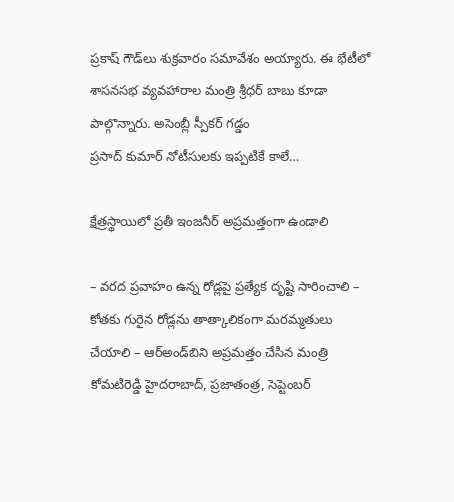ప్రకాష్‌ ‌గౌడ్‌లు శుక్రవారం సమావేశం అయ్యారు. ఈ భేటీలో శాసనసభ వ్యవహారాల మంత్రి శ్రీధర్‌ ‌బాబు కూడా పాల్గొన్నారు. అసెంబ్లీ స్పీకర్‌ ‌గడ్డం ప్రసాద్‌ ‌కుమార్‌ ‌నోటీసులకు ఇప్పటికే కాలే…

క్షేత్రస్థాయిలో ప్రతీ ఇంజనీర్‌ అప్రమత్తంగా ఉండాలి

– వరద ప్రవాహం ఉన్న రోడ్లపై ప్రత్యేక దృష్టి సారించాలి – కోతకు గురైన రోడ్లను తాత్కాలికంగా మరమ్మతులు చేయాలి – ఆర్‌అండ్‌బిని అప్రమత్తం చేసిన మంత్రి కోమటిరెడ్డి హైదరాబాద్‌, ప్రజాతంత్ర, సెప్టెంబర్‌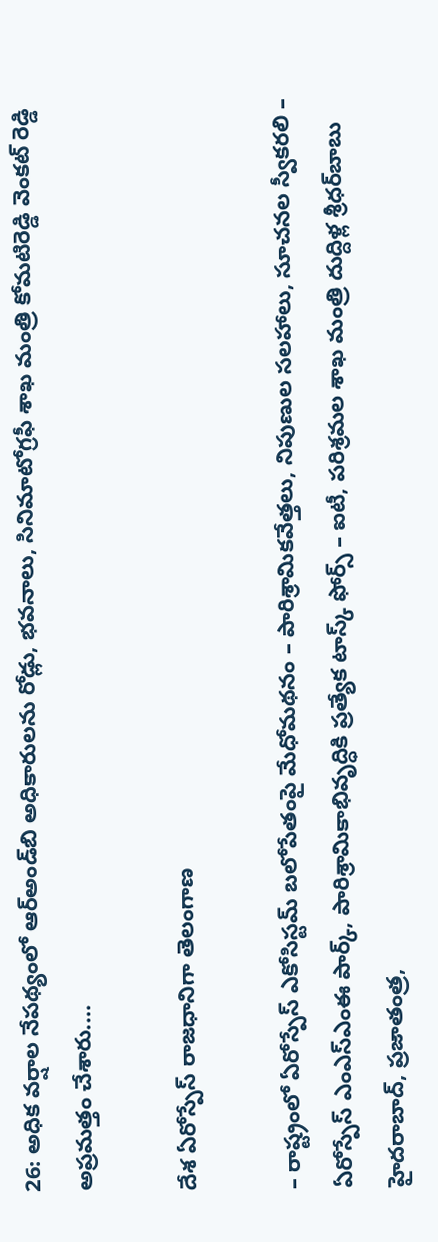26: అధిక వర్షాల నేపథ్యంలో ఆర్‌అండ్‌బి అధికారులను రోడ్లు, భవనాలు, సినిమాటోగ్రఫీ శాఖ మంత్రి కోమటిరెడ్డి వెంకట్‌ రెడ్డి అప్రమత్తం చేశారు.…

దేశ ఏరోస్పేస్‌ రాజధానిగా తెలంగాణ

– రాష్ట్రంలో ఏరోస్పేస్‌ ఎకోసిస్టమ్‌ బలోపేతంపై మేధోమథనం – పారిశ్రామికవేత్తలు, నిపుణుల సలహాలు, సూచనల స్వీకరలి – ఏరోస్పేస్‌ ఎంఎస్‌ఎంఈ పార్క్‌, పారిశ్రామికాభివృద్ధికి ప్రత్యేక టాస్క్‌ ఫోర్స్‌ – ఐటీ, పరిశ్రమల శాఖ మంత్రి దుద్దిళ్ల శ్రీధర్‌బాబు హైదరాబాద్‌, ప్రజాతంత్ర,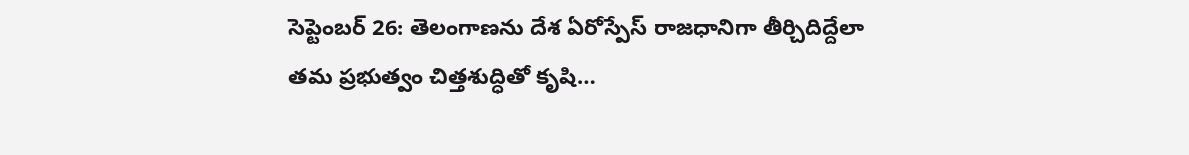సెప్టెంబర్‌ 26: తెలంగాణను దేశ ఏరోస్పేస్‌ రాజధానిగా తీర్చిదిద్దేలా తమ ప్రభుత్వం చిత్తశుద్ధితో కృషి…